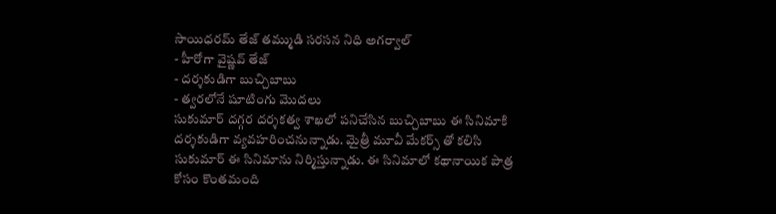సాయిధరమ్ తేజ్ తమ్ముడి సరసన నిధి అగర్వాల్
- హీరోగా వైష్ణవ్ తేజ్
- దర్శకుడిగా బుచ్చిబాబు
- త్వరలోనే షూటింగు మొదలు
సుకుమార్ దగ్గర దర్శకత్వ శాఖలో పనిచేసిన బుచ్చిబాబు ఈ సినిమాకి దర్శకుడిగా వ్యవహరించనున్నాడు. మైత్రీ మూవీ మేకర్స్ తో కలిసి సుకుమార్ ఈ సినిమాను నిర్మిస్తున్నాడు. ఈ సినిమాలో కథానాయిక పాత్ర కోసం కొంతమంది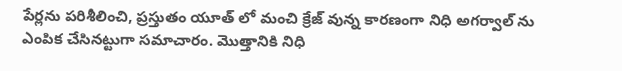పేర్లను పరిశీలించి, ప్రస్తుతం యూత్ లో మంచి క్రేజ్ వున్న కారణంగా నిధి అగర్వాల్ ను ఎంపిక చేసినట్టుగా సమాచారం. మొత్తానికి నిధి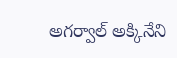అగర్వాల్ అక్కినేని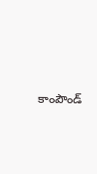కాంపౌండ్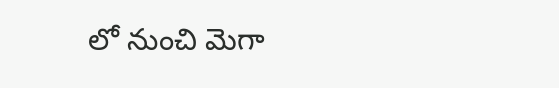లో నుంచి మెగా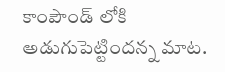కాంపౌండ్ లోకి అడుగుపెట్టిందన్న మాట.